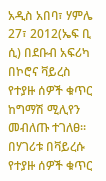አዲስ አበባ፣ ሃምሌ 27፣ 2012(ኤፍ ቢ ሲ) በደቡብ አፍሪካ በኮሮና ቫይረስ የተያዙ ሰዎች ቁጥር ከግማሽ ሚሊየን መብለጡ ተገለፀ፡፡
በሃገሪቱ በቫይረሱ የተያዙ ሰዎች ቁጥር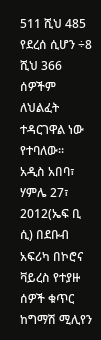511 ሺህ 485 የደረሰ ሲሆን ÷8 ሺህ 366 ሰዎችም ለህልፈት ተዳርገዋል ነው የተባለው፡፡
አዲስ አበባ፣ ሃምሌ 27፣ 2012(ኤፍ ቢ ሲ) በደቡብ አፍሪካ በኮሮና ቫይረስ የተያዙ ሰዎች ቁጥር ከግማሽ ሚሊየን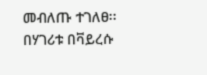መብለጡ ተገለፀ፡፡
በሃገሪቱ በቫይረሱ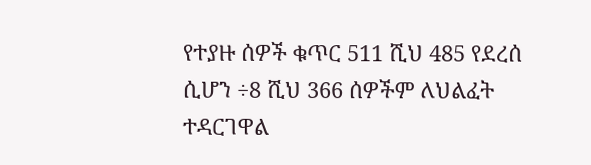የተያዙ ሰዎች ቁጥር 511 ሺህ 485 የደረሰ ሲሆን ÷8 ሺህ 366 ሰዎችም ለህልፈት ተዳርገዋል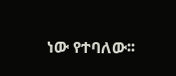ነው የተባለው፡፡